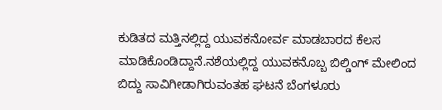ಕುಡಿತದ ಮತ್ತಿನಲ್ಲಿದ್ದ ಯುವಕನೋರ್ವ ಮಾಡಬಾರದ ಕೆಲಸ ಮಾಡಿಕೊಂಡಿದ್ದಾನೆ.ನಶೆಯಲ್ಲಿದ್ದ ಯುವಕನೊಬ್ಬ ಬಿಲ್ಡಿಂಗ್ ಮೇಲಿಂದ ಬಿದ್ದು ಸಾವಿಗೀಡಾಗಿರುವಂತಹ ಘಟನೆ ಬೆಂಗಳೂರು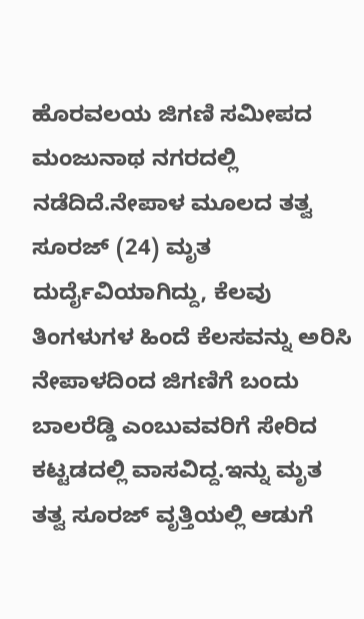ಹೊರವಲಯ ಜಿಗಣಿ ಸಮೀಪದ ಮಂಜುನಾಥ ನಗರದಲ್ಲಿ ನಡೆದಿದೆ.ನೇಪಾಳ ಮೂಲದ ತತ್ವ ಸೂರಜ್ (24) ಮೃತ ದುರ್ದೈವಿಯಾಗಿದ್ದು, ಕೆಲವು ತಿಂಗಳುಗಳ ಹಿಂದೆ ಕೆಲಸವನ್ನು ಅರಿಸಿ ನೇಪಾಳದಿಂದ ಜಿಗಣಿಗೆ ಬಂದು ಬಾಲರೆಡ್ಡಿ ಎಂಬುವವರಿಗೆ ಸೇರಿದ ಕಟ್ಟಡದಲ್ಲಿ ವಾಸವಿದ್ದ.ಇನ್ನು ಮೃತ ತತ್ವ ಸೂರಜ್ ವೃತ್ತಿಯಲ್ಲಿ ಆಡುಗೆ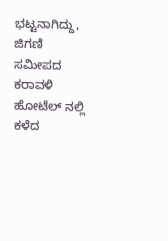ಭಟ್ಟನಾಗಿದ್ದು, ಜಿಗಣಿ ಸಮೀಪದ ಕರಾವಳಿ ಹೋಟೆಲ್ ನಲ್ಲಿ ಕಳೆದ